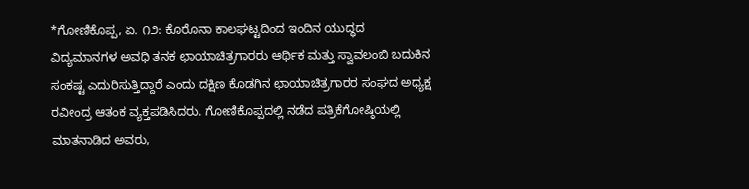*ಗೋಣಿಕೊಪ್ಪ, ಏ. ೧೨: ಕೊರೊನಾ ಕಾಲಘಟ್ಟದಿಂದ ಇಂದಿನ ಯುದ್ಧದ ವಿದ್ಯಮಾನಗಳ ಅವಧಿ ತನಕ ಛಾಯಾಚಿತ್ರಗಾರರು ಆರ್ಥಿಕ ಮತ್ತು ಸ್ವಾವಲಂಬಿ ಬದುಕಿನ ಸಂಕಷ್ಟ ಎದುರಿಸುತ್ತಿದ್ದಾರೆ ಎಂದು ದಕ್ಷಿಣ ಕೊಡಗಿನ ಛಾಯಾಚಿತ್ರಗಾರರ ಸಂಘದ ಅಧ್ಯಕ್ಷ ರವೀಂದ್ರ ಆತಂಕ ವ್ಯಕ್ತಪಡಿಸಿದರು. ಗೋಣಿಕೊಪ್ಪದಲ್ಲಿ ನಡೆದ ಪತ್ರಿಕೆಗೋಷ್ಠಿಯಲ್ಲಿ ಮಾತನಾಡಿದ ಅವರು,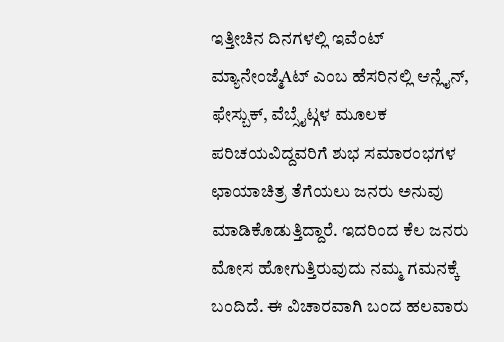ಇತ್ತೀಚಿನ ದಿನಗಳಲ್ಲಿ ಇವೆಂಟ್ ಮ್ಯಾನೇಂಜ್ಮೆAಟ್ ಎಂಬ ಹೆಸರಿನಲ್ಲಿ ಆನ್ಲೈನ್, ಫೇಸ್ಬುಕ್, ವೆಬ್ಸೈಟ್ಗಳ ಮೂಲಕ ಪರಿಚಯವಿದ್ದವರಿಗೆ ಶುಭ ಸಮಾರಂಭಗಳ ಛಾಯಾಚಿತ್ರ ತೆಗೆಯಲು ಜನರು ಅನುವು ಮಾಡಿಕೊಡುತ್ತಿದ್ದಾರೆ. ಇದರಿಂದ ಕೆಲ ಜನರು ಮೋಸ ಹೋಗುತ್ತಿರುವುದು ನಮ್ಮ ಗಮನಕ್ಕೆ ಬಂದಿದೆ. ಈ ವಿಚಾರವಾಗಿ ಬಂದ ಹಲವಾರು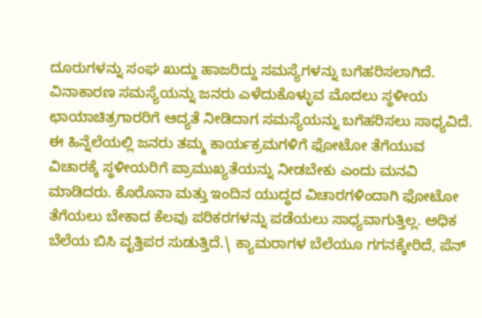ದೂರುಗಳನ್ನು ಸಂಘ ಖುದ್ದು ಹಾಜರಿದ್ದು ಸಮಸ್ಯೆಗಳನ್ನು ಬಗೆಹರಿಸಲಾಗಿದೆ.
ವಿನಾಕಾರಣ ಸಮಸ್ಯೆಯನ್ನು ಜನರು ಎಳೆದುಕೊಳ್ಳುವ ಮೊದಲು ಸ್ಥಳೀಯ ಛಾಯಾಚಿತ್ರಗಾರರಿಗೆ ಆದ್ಯತೆ ನೀಡಿದಾಗ ಸಮಸ್ಯೆಯನ್ನು ಬಗೆಹರಿಸಲು ಸಾಧ್ಯವಿದೆ. ಈ ಹಿನ್ನೆಲೆಯಲ್ಲಿ ಜನರು ತಮ್ಮ ಕಾರ್ಯಕ್ರಮಗಳಿಗೆ ಫೋಟೋ ತೆಗೆಯುವ ವಿಚಾರಕ್ಕೆ ಸ್ಥಳೀಯರಿಗೆ ಪ್ರಾಮುಖ್ಯತೆಯನ್ನು ನೀಡಬೇಕು ಎಂದು ಮನವಿ ಮಾಡಿದರು. ಕೊರೊನಾ ಮತ್ತು ಇಂದಿನ ಯುದ್ಧದ ವಿಚಾರಗಳಿಂದಾಗಿ ಫೋಟೋ ತೆಗೆಯಲು ಬೇಕಾದ ಕೆಲವು ಪರಿಕರಗಳನ್ನು ಪಡೆಯಲು ಸಾಧ್ಯವಾಗುತ್ತಿಲ್ಲ. ಅಧಿಕ ಬೆಲೆಯ ಬಿಸಿ ವೃತ್ತಿಪರ ಸುಡುತ್ತಿದೆ.\ ಕ್ಯಾಮರಾಗಳ ಬೆಲೆಯೂ ಗಗನಕ್ಕೇರಿದೆ, ಪೆನ್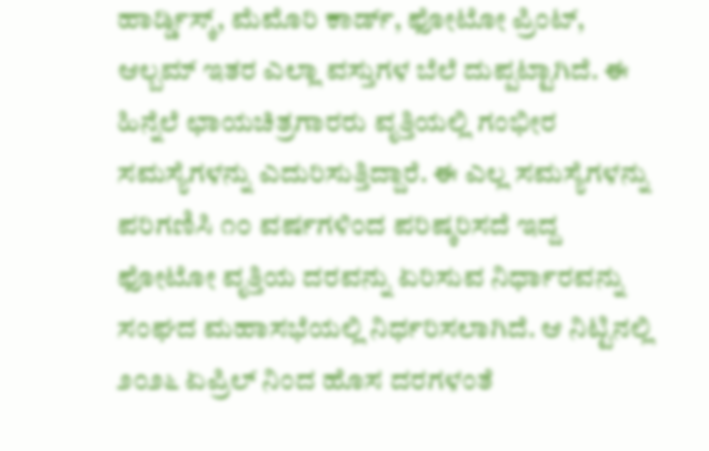ಹಾರ್ಡ್ಡಿಸ್ಕ್, ಮೆಮೊರಿ ಕಾರ್ಡ್, ಫೋಟೋ ಪ್ರಿಂಟ್, ಆಲ್ಬಮ್ ಇತರ ಎಲ್ಲಾ ವಸ್ತುಗಳ ಬೆಲೆ ದುಪ್ಪಟ್ಟಾಗಿದೆ. ಈ ಹಿನ್ನೆಲೆ ಛಾಯಚಿತ್ರಗಾರರು ವೃತ್ತಿಯಲ್ಲಿ ಗಂಭೀರ ಸಮಸ್ಯೆಗಳನ್ನು ಎದುರಿಸುತ್ತಿದ್ದಾರೆ. ಈ ಎಲ್ಲ ಸಮಸ್ಯೆಗಳನ್ನು ಪರಿಗಣಿಸಿ ೧೦ ವರ್ಷಗಳಿಂದ ಪರಿಷ್ಕರಿಸದೆ ಇದ್ದ ಫೋಟೋ ವೃತ್ತಿಯ ದರವನ್ನು ಏರಿಸುವ ನಿರ್ಧಾರವನ್ನು ಸಂಘದ ಮಹಾಸಭೆಯಲ್ಲಿ ನಿರ್ಧರಿಸಲಾಗಿದೆ. ಆ ನಿಟ್ಟಿನಲ್ಲಿ ೨೦೨೬ ಏಪ್ರಿಲ್ ನಿಂದ ಹೊಸ ದರಗಳಂತೆ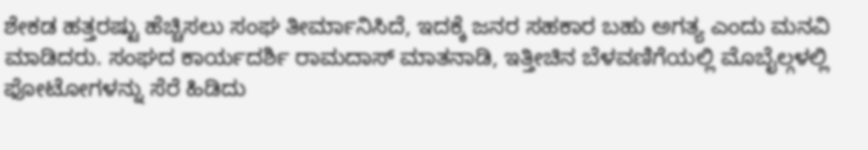ಶೇಕಡ ಹತ್ತರಷ್ಟು ಹೆಚ್ಚಿಸಲು ಸಂಘ ತೀರ್ಮಾನಿಸಿದೆ, ಇದಕ್ಕೆ ಜನರ ಸಹಕಾರ ಬಹು ಅಗತ್ಯ ಎಂದು ಮನವಿ ಮಾಡಿದರು. ಸಂಘದ ಕಾರ್ಯದರ್ಶಿ ರಾಮದಾಸ್ ಮಾತನಾಡಿ, ಇತ್ತೀಚಿನ ಬೆಳವಣಿಗೆಯಲ್ಲಿ ಮೊಬೈಲ್ಗಳಲ್ಲಿ ಫೋಟೋಗಳನ್ನು ಸೆರೆ ಹಿಡಿದು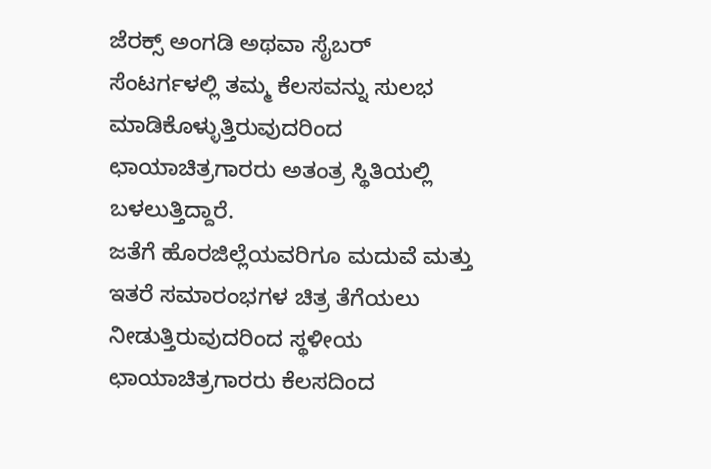ಜೆರಕ್ಸ್ ಅಂಗಡಿ ಅಥವಾ ಸೈಬರ್ ಸೆಂಟರ್ಗಳಲ್ಲಿ ತಮ್ಮ ಕೆಲಸವನ್ನು ಸುಲಭ ಮಾಡಿಕೊಳ್ಳುತ್ತಿರುವುದರಿಂದ ಛಾಯಾಚಿತ್ರಗಾರರು ಅತಂತ್ರ ಸ್ಥಿತಿಯಲ್ಲಿ ಬಳಲುತ್ತಿದ್ದಾರೆ.
ಜತೆಗೆ ಹೊರಜಿಲ್ಲೆಯವರಿಗೂ ಮದುವೆ ಮತ್ತು ಇತರೆ ಸಮಾರಂಭಗಳ ಚಿತ್ರ ತೆಗೆಯಲು ನೀಡುತ್ತಿರುವುದರಿಂದ ಸ್ಥಳೀಯ ಛಾಯಾಚಿತ್ರಗಾರರು ಕೆಲಸದಿಂದ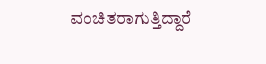ವಂಚಿತರಾಗುತ್ತಿದ್ದಾರೆ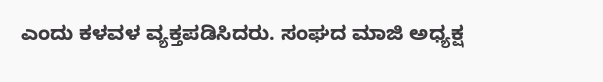ಎಂದು ಕಳವಳ ವ್ಯಕ್ತಪಡಿಸಿದರು. ಸಂಘದ ಮಾಜಿ ಅಧ್ಯಕ್ಷ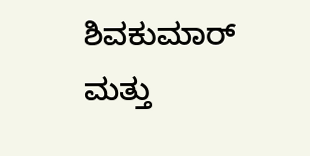ಶಿವಕುಮಾರ್ ಮತ್ತು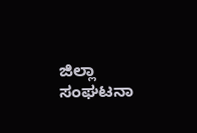ಜಿಲ್ಲಾ ಸಂಘಟನಾ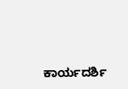ಕಾರ್ಯದರ್ಶಿ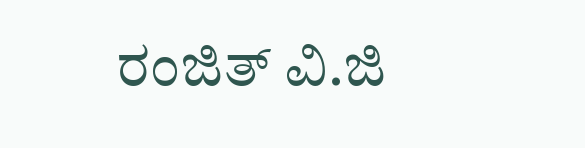ರಂಜಿತ್ ವಿ.ಜಿ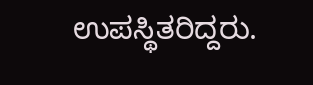ಉಪಸ್ಥಿತರಿದ್ದರು.